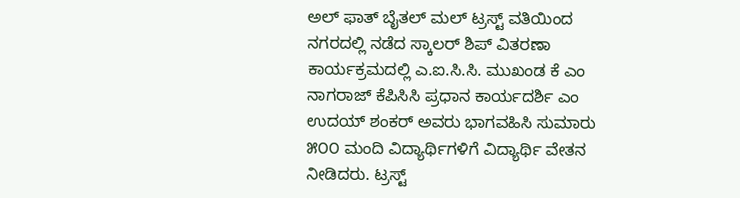ಅಲ್ ಫಾತ್ ಬೈತಲ್ ಮಲ್ ಟ್ರಸ್ಟ್ ವತಿಯಿಂದ ನಗರದಲ್ಲಿ ನಡೆದ ಸ್ಕಾಲರ್ ಶಿಪ್ ವಿತರಣಾ ಕಾರ್ಯಕ್ರಮದಲ್ಲಿ ಎ.ಐ.ಸಿ.ಸಿ. ಮುಖಂಡ ಕೆ ಎಂ ನಾಗರಾಜ್ ಕೆಪಿಸಿಸಿ ಪ್ರಧಾನ ಕಾರ್ಯದರ್ಶಿ ಎಂ ಉದಯ್ ಶಂಕರ್ ಅವರು ಭಾಗವಹಿಸಿ ಸುಮಾರು ೫೦೦ ಮಂದಿ ವಿದ್ಯಾರ್ಥಿಗಳಿಗೆ ವಿದ್ಯಾರ್ಥಿ ವೇತನ ನೀಡಿದರು. ಟ್ರಸ್ಟ್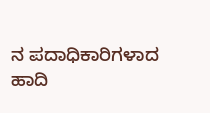ನ ಪದಾಧಿಕಾರಿಗಳಾದ ಹಾದಿ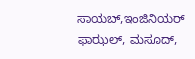ಸಾಯಬ್,ಇಂಜಿನಿಯರ್ ಫಾಝಲ್, ಮಸೂದ್,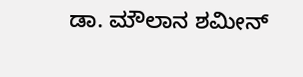ಡಾ. ಮೌಲಾನ ಶಮೀನ್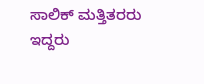ಸಾಲಿಕ್ ಮತ್ತಿತರರು ಇದ್ದರು